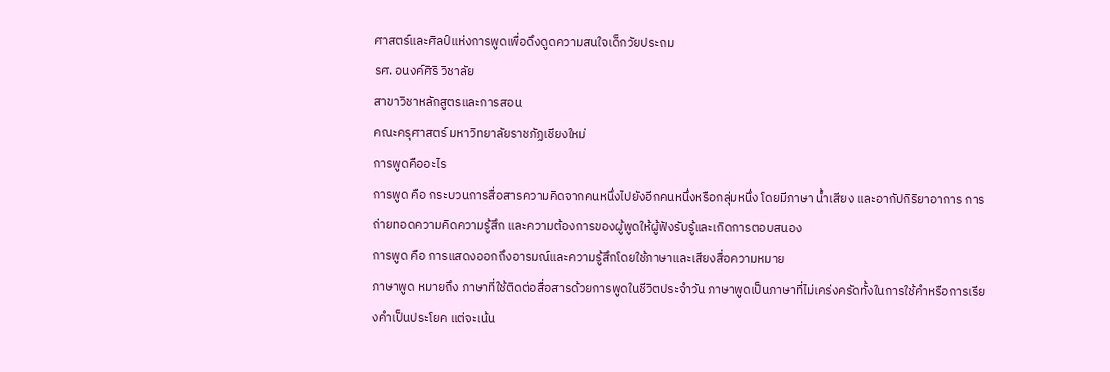ศาสตร์และศิลป์แห่งการพูดเพื่อดึงดูดความสนใจเด็กวัยประถม
รศ. อนงค์ศิริ วิชาลัย
สาขาวิชาหลักสูตรและการสอน
คณะครุศาสตร์ มหาวิทยาลัยราชภัฏเชียงใหม่
การพูดคืออะไร
การพูด คือ กระบวนการสื่อสารความคิดจากคนหนึ่งไปยังอีกคนหนึ่งหรือกลุ่มหนึ่ง โดยมีภาษา น้ำเสียง และอากัปกิริยาอาการ การถ่ายทอดความคิดความรู้สึก และความต้องการของผู้พูดให้ผู้ฟังรับรู้และเกิดการตอบสนอง
การพูด คือ การแสดงออกถึงอารมณ์และความรู้สึกโดยใช้ภาษาและเสียงสื่อความหมาย
ภาษาพูด หมายถึง ภาษาที่ใช้ติดต่อสื่อสารด้วยการพูดในชีวิตประจำวัน ภาษาพูดเป็นภาษาที่ไม่เคร่งครัดทั้งในการใช้คำหรือการเรียงคำเป็นประโยค แต่จะเน้น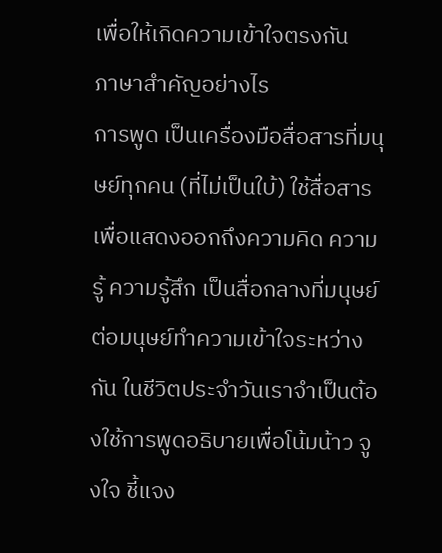เพื่อให้เกิดความเข้าใจตรงกัน
ภาษาสำคัญอย่างไร
การพูด เป็นเครื่องมือสื่อสารที่มนุษย์ทุกคน (ที่ไม่เป็นใบ้) ใช้สื่อสารเพื่อแสดงออกถึงความคิด ความรู้ ความรู้สึก เป็นสื่อกลางที่มนุษย์ต่อมนุษย์ทำความเข้าใจระหว่างกัน ในชีวิตประจำวันเราจำเป็นต้องใช้การพูดอธิบายเพื่อโน้มน้าว จูงใจ ชี้แจง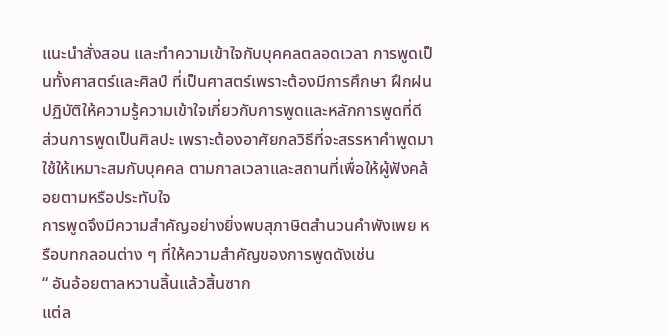แนะนำสั่งสอน และทำความเข้าใจกับบุคคลตลอดเวลา การพูดเป็นทั้งศาสตร์และศิลป์ ที่เป็นศาสตร์เพราะต้องมีการศึกษา ฝึกฝน ปฏิบัติให้ความรู้ความเข้าใจเกี่ยวกับการพูดและหลักการพูดที่ดี ส่วนการพูดเป็นศิลปะ เพราะต้องอาศัยกลวิธีที่จะสรรหาคำพูดมาใช้ให้เหมาะสมกับบุคคล ตามกาลเวลาและสถานที่เพื่อให้ผู้ฟังคล้อยตามหรือประทับใจ
การพูดจึงมีความสำคัญอย่างยิ่งพบสุภาษิตสำนวนคำพังเพย หรือบทกลอนต่าง ๆ ที่ให้ความสำคัญของการพูดดังเช่น
“ อันอ้อยตาลหวานลิ้นแล้วสิ้นซาก
แต่ล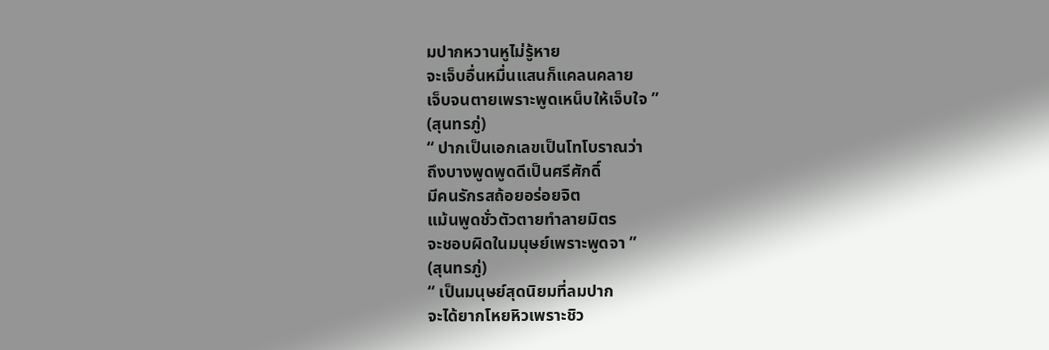มปากหวานหูไม่รู้หาย
จะเจ็บอื่นหมื่นแสนก็แคลนคลาย
เจ็บจนตายเพราะพูดเหน็บให้เจ็บใจ ”
(สุนทรภู่)
“ ปากเป็นเอกเลขเป็นโทโบราณว่า
ถึงบางพูดพูดดีเป็นศรีศักดิ์
มีคนรักรสถ้อยอร่อยจิต
แม้นพูดชั่วตัวตายทำลายมิตร
จะชอบผิดในมนุษย์เพราะพูดจา ”
(สุนทรภู่)
“ เป็นมนุษย์สุดนิยมที่ลมปาก
จะได้ยากโหยหิวเพราะชิว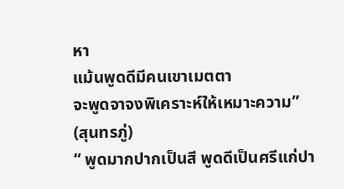หา
แม้นพูดดีมีคนเขาเมตตา
จะพูดจาจงพิเคราะห์ให้เหมาะความ”
(สุนทรภู่)
“ พูดมากปากเป็นสี พูดดีเป็นศรีแก่ปา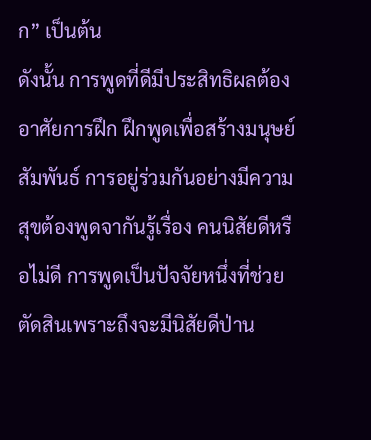ก” เป็นต้น
ดังนั้น การพูดที่ดีมีประสิทธิผลต้องอาศัยการฝึก ฝึกพูดเพื่อสร้างมนุษย์สัมพันธ์ การอยู่ร่วมกันอย่างมีความสุขต้องพูดจากันรู้เรื่อง คนนิสัยดีหรือไม่ดี การพูดเป็นปัจจัยหนึ่งที่ช่วยตัดสินเพราะถึงจะมีนิสัยดีป่าน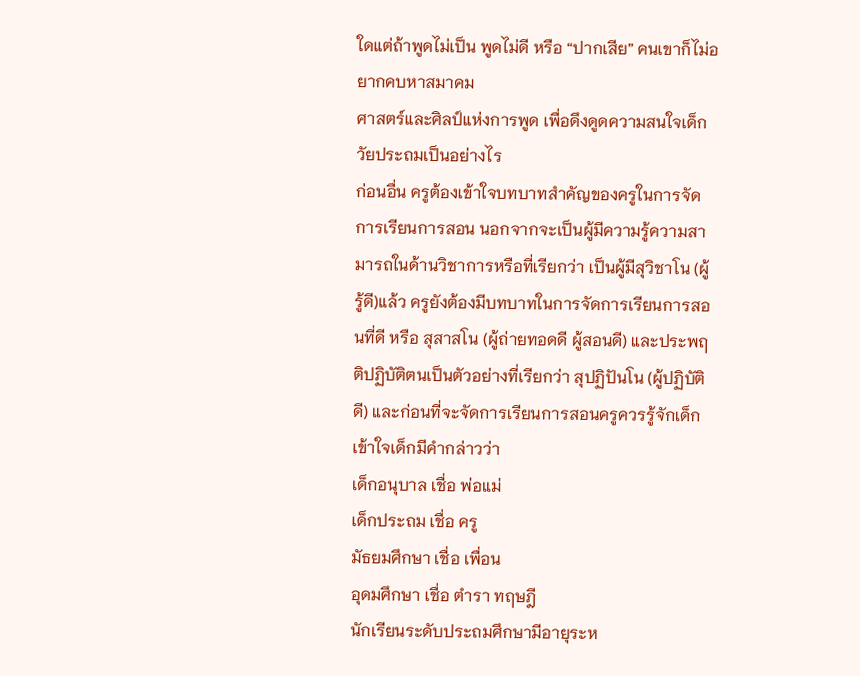ใดแต่ถ้าพูดไม่เป็น พูดไม่ดี หรือ “ปากเสีย” คนเขาก็ไม่อยากคบหาสมาคม
ศาสตร์และศิลป์แห่งการพูด เพื่อดึงดูดความสนใจเด็กวัยประถมเป็นอย่างไร
ก่อนอื่น ครูต้องเข้าใจบทบาทสำคัญของครูในการจัดการเรียนการสอน นอกจากจะเป็นผู้มีความรู้ความสามารถในด้านวิชาการหรือที่เรียกว่า เป็นผู้มีสุวิชาโน (ผู้รู้ดี)แล้ว ครูยังต้องมีบทบาทในการจัดการเรียนการสอนที่ดี หรือ สุสาสโน (ผู้ถ่ายทอดดี ผู้สอนดี) และประพฤติปฏิบัติตนเป็นตัวอย่างที่เรียกว่า สุปฏิปันโน (ผู้ปฏิบัติดี) และก่อนที่จะจัดการเรียนการสอนครูควรรู้จักเด็กเข้าใจเด็กมีคำกล่าวว่า
เด็กอนุบาล เชื่อ พ่อแม่
เด็กประถม เชื่อ ครู
มัธยมศึกษา เชื่อ เพื่อน
อุดมศึกษา เชื่อ ตำรา ทฤษฎี
นักเรียนระดับประถมศึกษามีอายุระห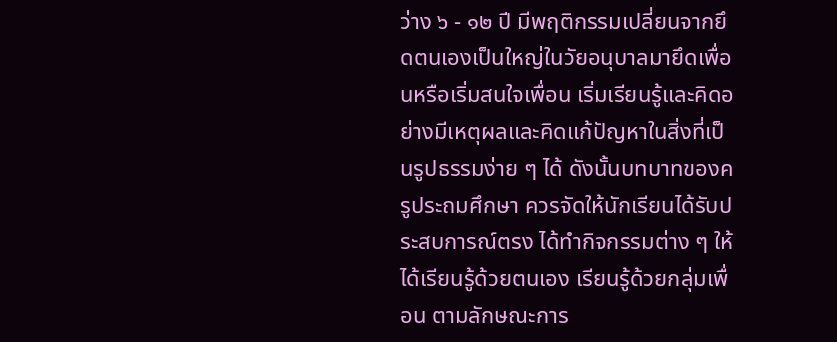ว่าง ๖ - ๑๒ ปี มีพฤติกรรมเปลี่ยนจากยึดตนเองเป็นใหญ่ในวัยอนุบาลมายึดเพื่อนหรือเริ่มสนใจเพื่อน เริ่มเรียนรู้และคิดอย่างมีเหตุผลและคิดแก้ปัญหาในสิ่งที่เป็นรูปธรรมง่าย ๆ ได้ ดังนั้นบทบาทของครูประถมศึกษา ควรจัดให้นักเรียนได้รับประสบการณ์ตรง ได้ทำกิจกรรมต่าง ๆ ให้ได้เรียนรู้ด้วยตนเอง เรียนรู้ด้วยกลุ่มเพื่อน ตามลักษณะการ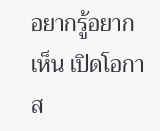อยากรู้อยากเห็น เปิดโอกาส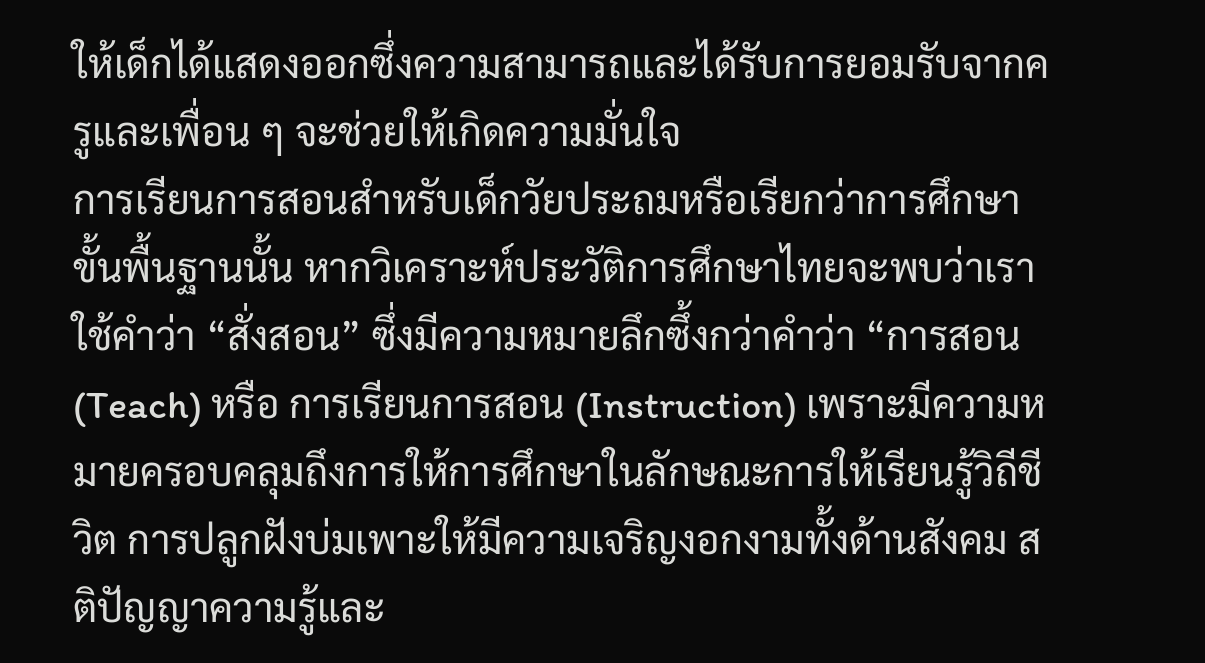ให้เด็กได้แสดงออกซึ่งความสามารถและได้รับการยอมรับจากครูและเพื่อน ๆ จะช่วยให้เกิดความมั่นใจ
การเรียนการสอนสำหรับเด็กวัยประถมหรือเรียกว่าการศึกษาขั้นพื้นฐานนั้น หากวิเคราะห์ประวัติการศึกษาไทยจะพบว่าเราใช้คำว่า “สั่งสอน” ซึ่งมีความหมายลึกซึ้งกว่าคำว่า “การสอน (Teach) หรือ การเรียนการสอน (Instruction) เพราะมีความหมายครอบคลุมถึงการให้การศึกษาในลักษณะการให้เรียนรู้วิถีชีวิต การปลูกฝังบ่มเพาะให้มีความเจริญงอกงามทั้งด้านสังคม สติปัญญาความรู้และ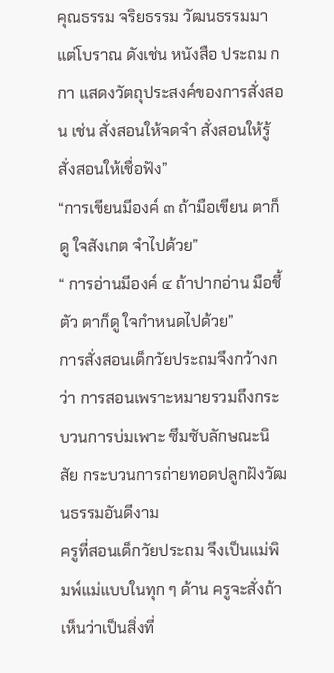คุณธรรม จริยธรรม วัฒนธรรมมาแต่โบราณ ดังเช่น หนังสือ ประถม ก กา แสดงวัตถุประสงค์ของการสั่งสอน เช่น สั่งสอนให้จดจำ สั่งสอนให้รู้ สั่งสอนให้เชื่อฟัง”
“การเขียนมีองค์ ๓ ถ้ามือเขียน ตาก็ดู ใจสังเกต จำไปด้วย”
“ การอ่านมีองค์ ๔ ถ้าปากอ่าน มือชี้ตัว ตาก็ดู ใจกำหนดไปด้วย”
การสั่งสอนเด็กวัยประถมจึงกว้างกว่า การสอนเพราะหมายรวมถึงกระบวนการบ่มเพาะ ซึมซับลักษณะนิสัย กระบวนการถ่ายทอดปลูกฝังวัฒนธรรมอันดีงาม
ครูที่สอนเด็กวัยประถม จึงเป็นแม่พิมพ์แม่แบบในทุก ๆ ด้าน ครูจะสั่งถ้าเห็นว่าเป็นสิ่งที่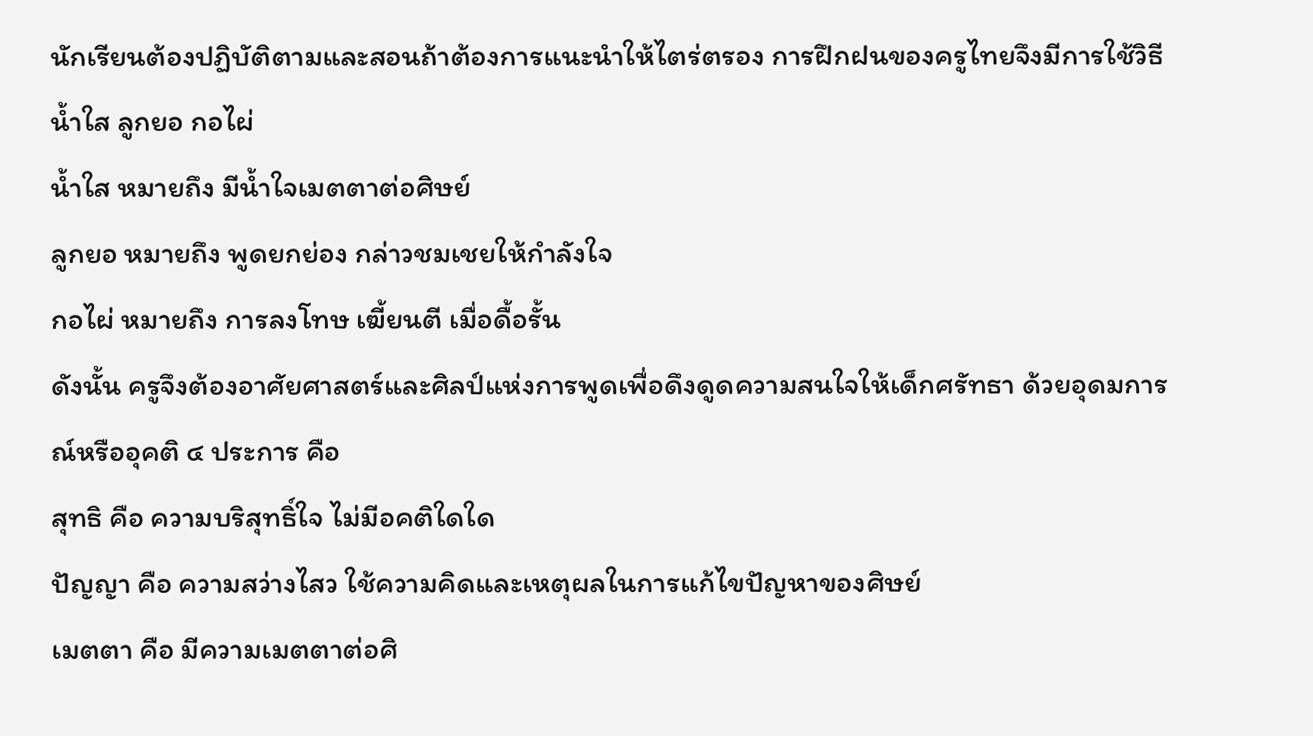นักเรียนต้องปฏิบัติตามและสอนถ้าต้องการแนะนำให้ไตร่ตรอง การฝึกฝนของครูไทยจึงมีการใช้วิธี น้ำใส ลูกยอ กอไผ่
น้ำใส หมายถึง มีน้ำใจเมตตาต่อศิษย์
ลูกยอ หมายถึง พูดยกย่อง กล่าวชมเชยให้กำลังใจ
กอไผ่ หมายถึง การลงโทษ เฆี้ยนตี เมื่อดื้อรั้น
ดังนั้น ครูจึงต้องอาศัยศาสตร์และศิลป์แห่งการพูดเพื่อดึงดูดความสนใจให้เด็กศรัทธา ด้วยอุดมการณ์หรืออุคติ ๔ ประการ คือ
สุทธิ คือ ความบริสุทธิ์ใจ ไม่มีอคติใดใด
ปัญญา คือ ความสว่างไสว ใช้ความคิดและเหตุผลในการแก้ไขปัญหาของศิษย์
เมตตา คือ มีความเมตตาต่อศิ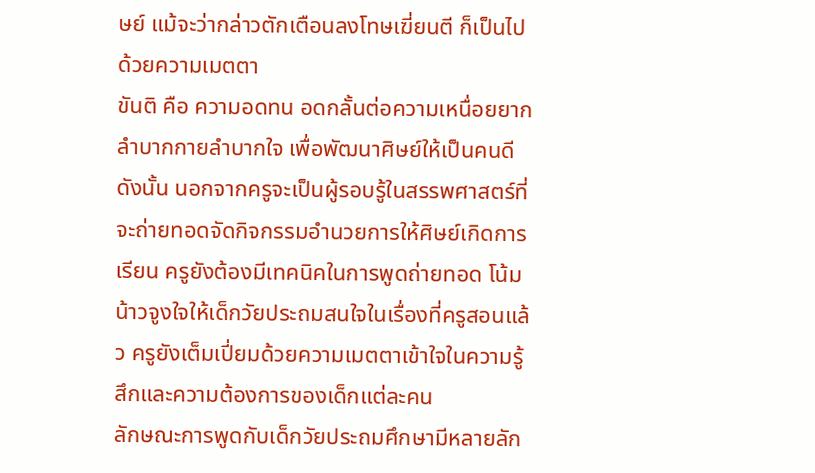ษย์ แม้จะว่ากล่าวตักเตือนลงโทษเฆี่ยนตี ก็เป็นไปด้วยความเมตตา
ขันติ คือ ความอดทน อดกลั้นต่อความเหนื่อยยากลำบากกายลำบากใจ เพื่อพัฒนาศิษย์ให้เป็นคนดี
ดังนั้น นอกจากครูจะเป็นผู้รอบรู้ในสรรพศาสตร์ที่จะถ่ายทอดจัดกิจกรรมอำนวยการให้ศิษย์เกิดการเรียน ครูยังต้องมีเทคนิคในการพูดถ่ายทอด โน้มน้าวจูงใจให้เด็กวัยประถมสนใจในเรื่องที่ครูสอนแล้ว ครูยังเต็มเปี่ยมด้วยความเมตตาเข้าใจในความรู้สึกและความต้องการของเด็กแต่ละคน
ลักษณะการพูดกับเด็กวัยประถมศึกษามีหลายลัก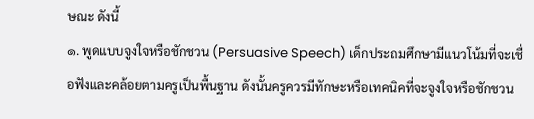ษณะ ดังนี้
๑. พูดแบบจูงใจหรือชักชวน (Persuasive Speech) เด็กประถมศึกษามีแนวโน้มที่จะเชื่อฟังและคล้อยตามครูเป็นพื้นฐาน ดังนั้นครูควรมีทักษะหรือเทคนิคที่จะจูงใจหรือชักชวน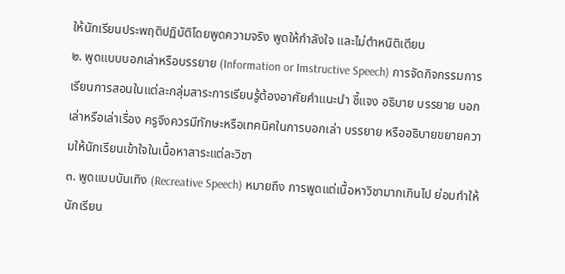ให้นักเรียนประพฤติปฏิบัติโดยพูดความจริง พูดให้กำลังใจ และไม่ตำหนิติเตียน
๒. พูดแบบบอกเล่าหรือบรรยาย (Information or Imstructive Speech) การจัดกิจกรรมการเรียนการสอนในแต่ละกลุ่มสาระการเรียนรู้ต้องอาศัยคำแนะนำ ชี้แจง อธิบาย บรรยาย บอกเล่าหรือเล่าเรื่อง ครูจึงควรมีทักษะหรือเทคนิคในการบอกเล่า บรรยาย หรืออธิบายขยายความให้นักเรียนเข้าใจในเนื้อหาสาระแต่ละวิชา
๓. พูดแบบบันเทิง (Recreative Speech) หมายถึง การพูดแต่เนื้อหาวิชามากเกินไป ย่อมทำให้นักเรียน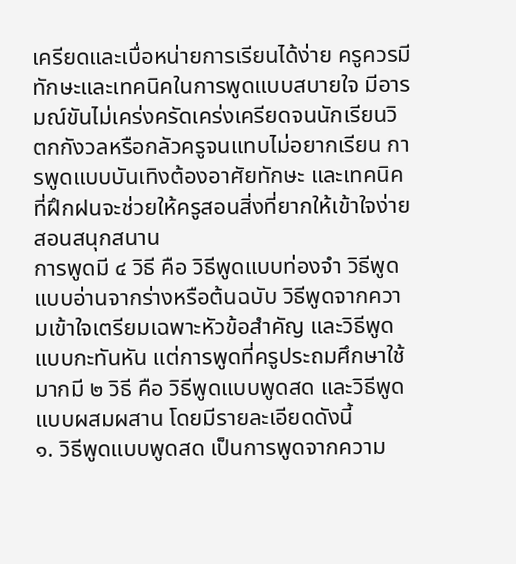เครียดและเบื่อหน่ายการเรียนได้ง่าย ครูควรมีทักษะและเทคนิคในการพูดแบบสบายใจ มีอารมณ์ขันไม่เคร่งครัดเคร่งเครียดจนนักเรียนวิตกกังวลหรือกลัวครูจนแทบไม่อยากเรียน การพูดแบบบันเทิงต้องอาศัยทักษะ และเทคนิคที่ฝึกฝนจะช่วยให้ครูสอนสิ่งที่ยากให้เข้าใจง่าย สอนสนุกสนาน
การพูดมี ๔ วิธี คือ วิธีพูดแบบท่องจำ วิธีพูดแบบอ่านจากร่างหรือต้นฉบับ วิธีพูดจากความเข้าใจเตรียมเฉพาะหัวข้อสำคัญ และวิธีพูดแบบกะทันหัน แต่การพูดที่ครูประถมศึกษาใช้มากมี ๒ วิธี คือ วิธีพูดแบบพูดสด และวิธีพูดแบบผสมผสาน โดยมีรายละเอียดดังนี้
๑. วิธีพูดแบบพูดสด เป็นการพูดจากความ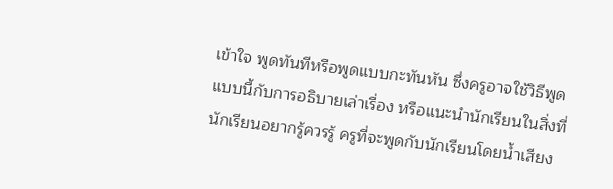เข้าใจ พูดทันทีหรือพูดแบบกะทันหัน ซึ่งครูอาจใช้วิธีพูดแบบนี้กับการอธิบายเล่าเรื่อง หรือแนะนำนักเรียนในสิ่งที่นักเรียนอยากรู้ควรรู้ ครูที่จะพูดกับนักเรียนโดยน้ำเสียง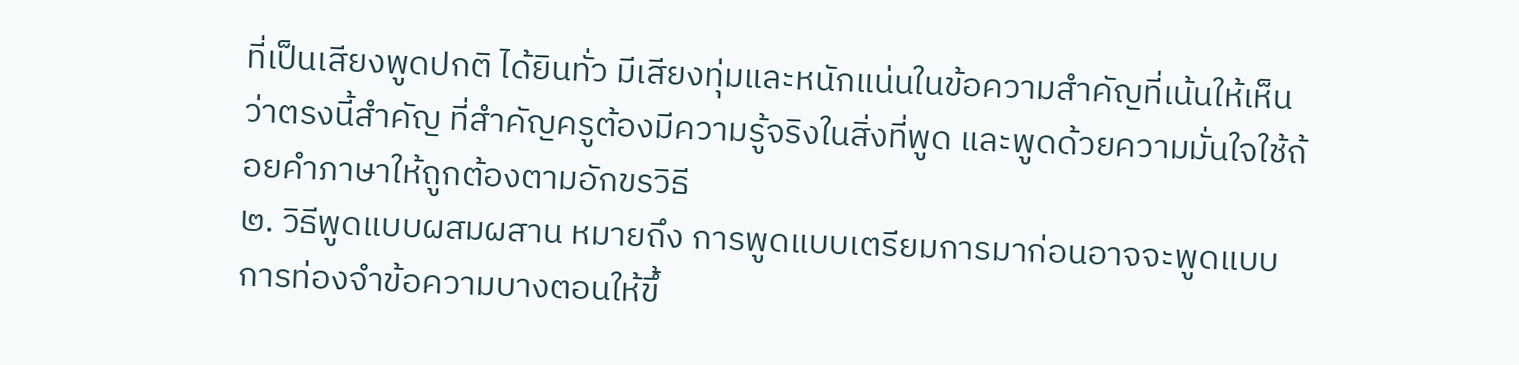ที่เป็นเสียงพูดปกติ ได้ยินทั่ว มีเสียงทุ่มและหนักแน่นในข้อความสำคัญที่เน้นให้เห็นว่าตรงนี้สำคัญ ที่สำคัญครูต้องมีความรู้จริงในสิ่งที่พูด และพูดด้วยความมั่นใจใช้ถ้อยคำภาษาให้ถูกต้องตามอักขรวิธี
๒. วิธีพูดแบบผสมผสาน หมายถึง การพูดแบบเตรียมการมาก่อนอาจจะพูดแบบการท่องจำข้อความบางตอนให้ขึ้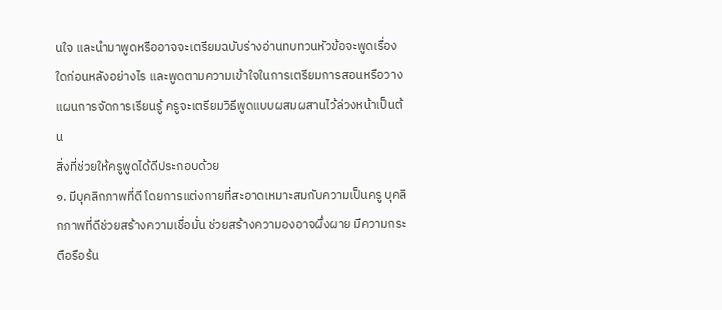นใจ และนำมาพูดหรืออาจจะเตรียมฉบับร่างอ่านทบทวนหัวข้อจะพูดเรื่องใดก่อนหลังอย่างไร และพูดตามความเข้าใจในการเตรียมการสอนหรือวางแผนการจัดการเรียนรู้ ครูจะเตรียมวิธีพูดแบบผสมผสานไว้ล่วงหน้าเป็นต้น
สิ่งที่ช่วยให้ครูพูดได้ดีประกอบด้วย
๑. มีบุคลิกภาพที่ดี โดยการแต่งกายที่สะอาดเหมาะสมกับความเป็นครู บุคลิกภาพที่ดีช่วยสร้างความเชื่อมั่น ช่วยสร้างความองอาจผึ่งผาย มีความกระตือรือร้น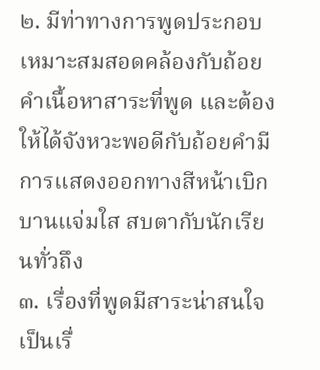๒. มีท่าทางการพูดประกอบเหมาะสมสอดคล้องกับถ้อยคำเนื้อหาสาระที่พูด และต้องให้ได้จังหวะพอดีกับถ้อยคำมีการแสดงออกทางสีหน้าเบิกบานแจ่มใส สบตากับนักเรียนทั่วถึง
๓. เรื่องที่พูดมีสาระน่าสนใจ เป็นเรื่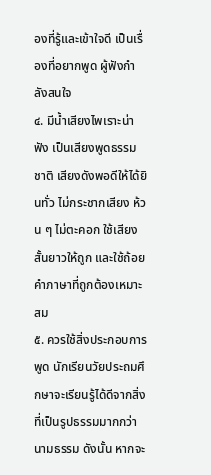องที่รู้และเข้าใจดี เป็นเรื่องที่อยากพูด ผู้ฟังกำลังสนใจ
๔. มีน้ำเสียงไพเราะน่าฟัง เป็นเสียงพูดธรรมชาติ เสียงดังพอดีให้ได้ยินทั่ว ไม่กระชากเสียง ห้วน ๆ ไม่ตะคอก ใช้เสียงสั้นยาวให้ถูก และใช้ถ้อยคำภาษาที่ถูกต้องเหมาะสม
๕. ควรใช้สิ่งประกอบการพูด นักเรียนวัยประถมศึกษาจะเรียนรู้ได้ดีจากสิ่งที่เป็นรูปธรรมมากกว่านามธรรม ดังนั้น หากจะ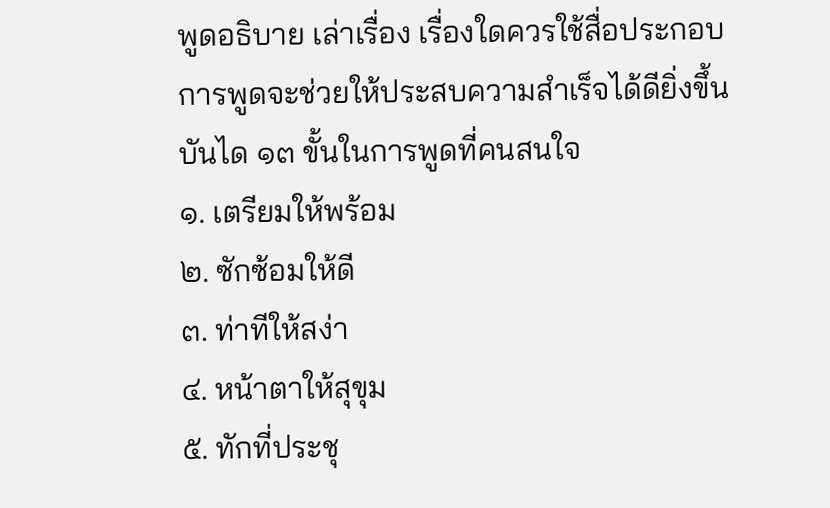พูดอธิบาย เล่าเรื่อง เรื่องใดควรใช้สื่อประกอบการพูดจะช่วยให้ประสบความสำเร็จได้ดียิ่งขึ้น
บันได ๑๓ ขั้นในการพูดที่คนสนใจ
๑. เตรียมให้พร้อม
๒. ซักซ้อมให้ดี
๓. ท่าทีให้สง่า
๔. หน้าตาให้สุขุม
๕. ทักที่ประชุ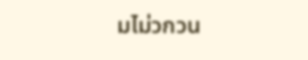มไม่วกวน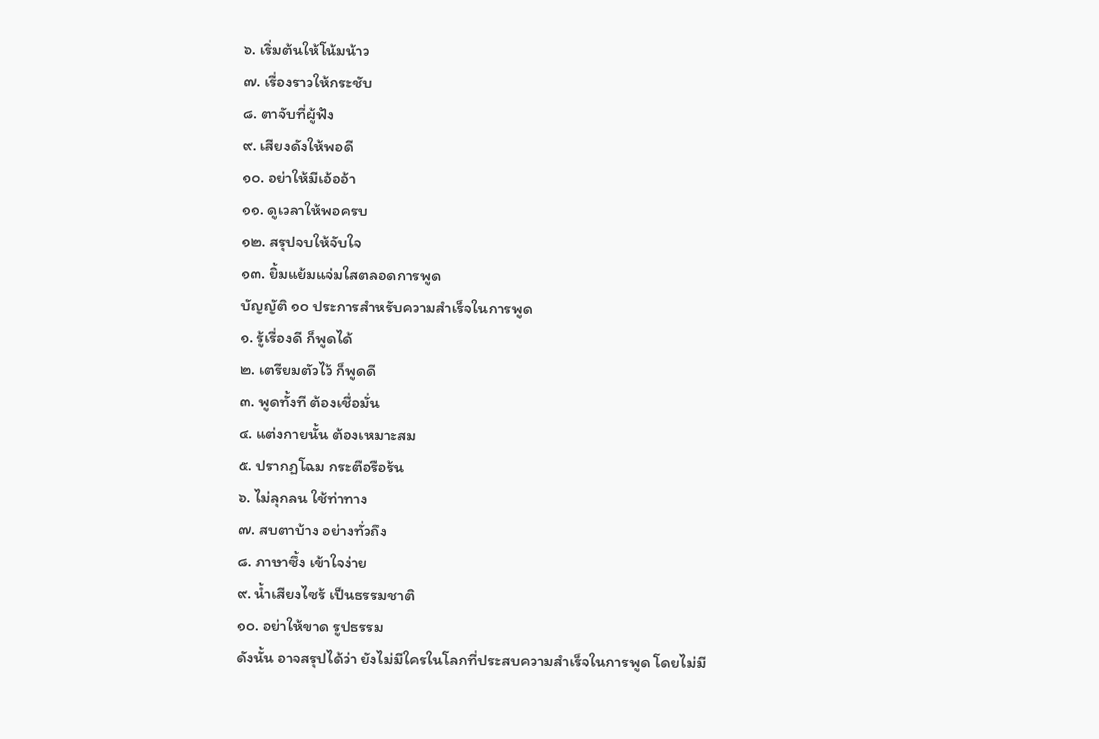๖. เริ่มต้นให้โน้มน้าว
๗. เรื่องราวให้กระชับ
๘. ตาจับที่ผู้ฟัง
๙. เสียงดังให้พอดี
๑๐. อย่าให้มีเอ้ออ้า
๑๑. ดูเวลาให้พอครบ
๑๒. สรุปจบให้จับใจ
๑๓. ยิ้มแย้มแจ่มใสตลอดการพูด
บัญญัติ ๑๐ ประการสำหรับความสำเร็จในการพูด
๑. รู้เรื่องดี ก็พูดได้
๒. เตรียมตัวไว้ ก็พูดดี
๓. พูดทั้งที ต้องเชื่อมั่น
๔. แต่งกายนั้น ต้องเหมาะสม
๕. ปรากฏโฉม กระตือรือร้น
๖. ไม่ลุกลน ใช้ท่าทาง
๗. สบตาบ้าง อย่างทั่วถึง
๘. ภาษาซึ้ง เข้าใจง่าย
๙. น้ำเสียงไซร้ เป็นธรรมชาติ
๑๐. อย่าให้ขาด รูปธรรม
ดังนั้น อาจสรุปได้ว่า ยังไม่มีใครในโลกที่ประสบความสำเร็จในการพูด โดยไม่มี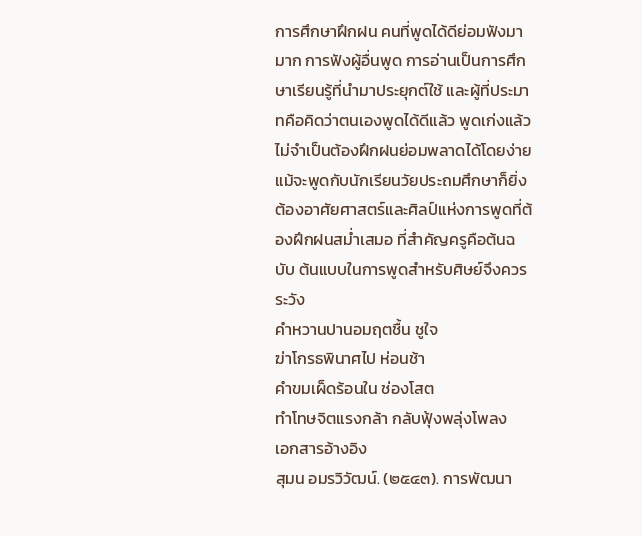การศึกษาฝึกฝน คนที่พูดได้ดีย่อมฟังมามาก การฟังผู้อื่นพูด การอ่านเป็นการศึกษาเรียนรู้ที่นำมาประยุกต์ใช้ และผู้ที่ประมาทคือคิดว่าตนเองพูดได้ดีแล้ว พูดเก่งแล้ว ไม่จำเป็นต้องฝึกฝนย่อมพลาดได้โดยง่าย แม้จะพูดกับนักเรียนวัยประถมศึกษาก็ยิ่งต้องอาศัยศาสตร์และศิลป์แห่งการพูดที่ต้องฝึกฝนสม่ำเสมอ ที่สำคัญครูคือต้นฉบับ ต้นแบบในการพูดสำหรับศิษย์จึงควรระวัง
คำหวานปานอมฤตชื้น ชูใจ
ฆ่าโกรธพินาศไป ห่อนช้า
คำขมเผ็ดร้อนใน ช่องโสต
ทำโทษจิตแรงกล้า กลับฟุ้งพลุ่งโพลง
เอกสารอ้างอิง
สุมน อมรวิวัฒน์. (๒๕๔๓). การพัฒนา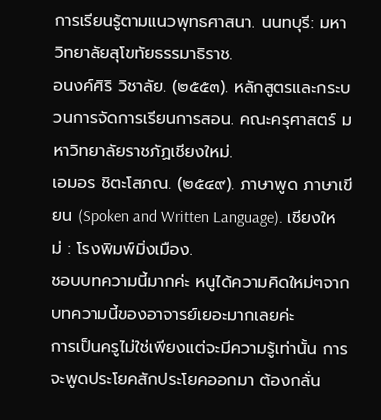การเรียนรู้ตามแนวพุทธศาสนา. นนทบุรี: มหาวิทยาลัยสุโขทัยธรรมาธิราช.
อนงค์ศิริ วิชาลัย. (๒๕๕๓). หลักสูตรและกระบวนการจัดการเรียนการสอน. คณะครุศาสตร์ มหาวิทยาลัยราชภัฏเชียงใหม่.
เอมอร ชิตะโสภณ. (๒๕๔๙). ภาษาพูด ภาษาเขียน (Spoken and Written Language). เชียงใหม่ : โรงพิมพ์มิ่งเมือง.
ชอบบทความนี้มากค่ะ หนูได้ความคิดใหม่ๆจากบทความนี้ของอาจารย์เยอะมากเลยค่ะ
การเป็นครูไม่ใช่เพียงแต่จะมีความรู้เท่านั้น การจะพูดประโยคสักประโยคออกมา ต้องกลั่น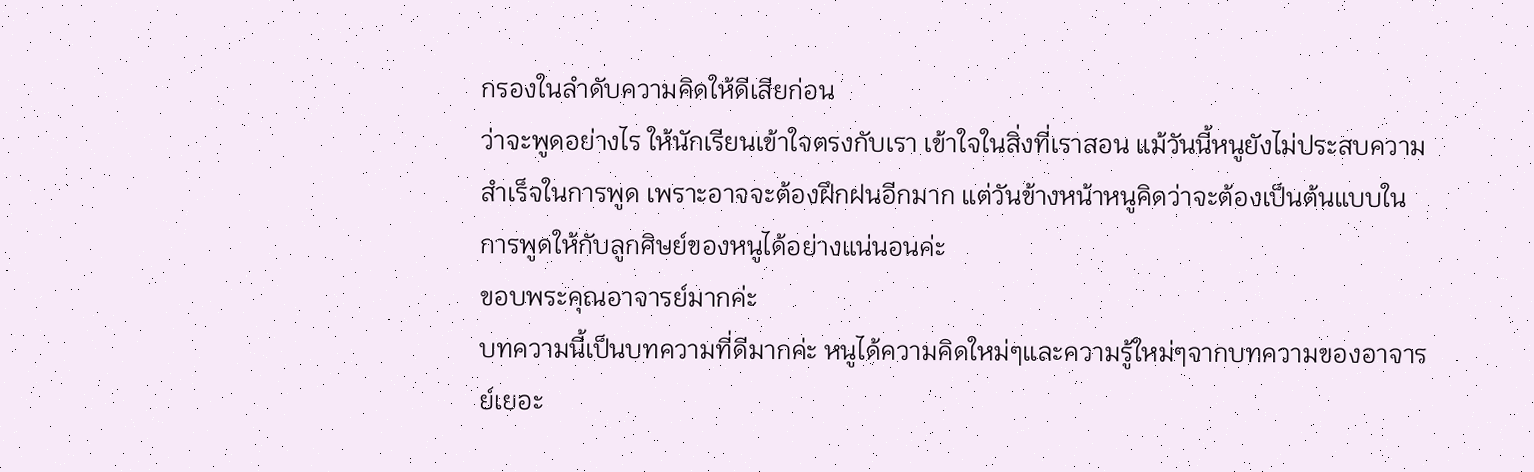กรองในลำดับความคิดให้ดีเสียก่อน
ว่าจะพูดอย่างไร ให้นักเรียนเข้าใจตรงกับเรา เข้าใจในสิ่งที่เราสอน แม้วันนี้หนูยังไม่ประสบความสำเร็จในการพูด เพราะอาจจะต้องฝึกฝนอีกมาก แต่วันข้างหน้าหนูคิดว่าจะต้องเป็นต้นแบบในการพูดให้กับลูกศิษย์ของหนูได้อย่างแน่นอนค่ะ
ขอบพระคุณอาจารย์มากค่ะ
บทความนี้เป็นบทความที่ดีมากค่ะ หนูได้ความคิดใหม่ๆและความรู้ใหม่ๆจากบทความของอาจารย์เยอะ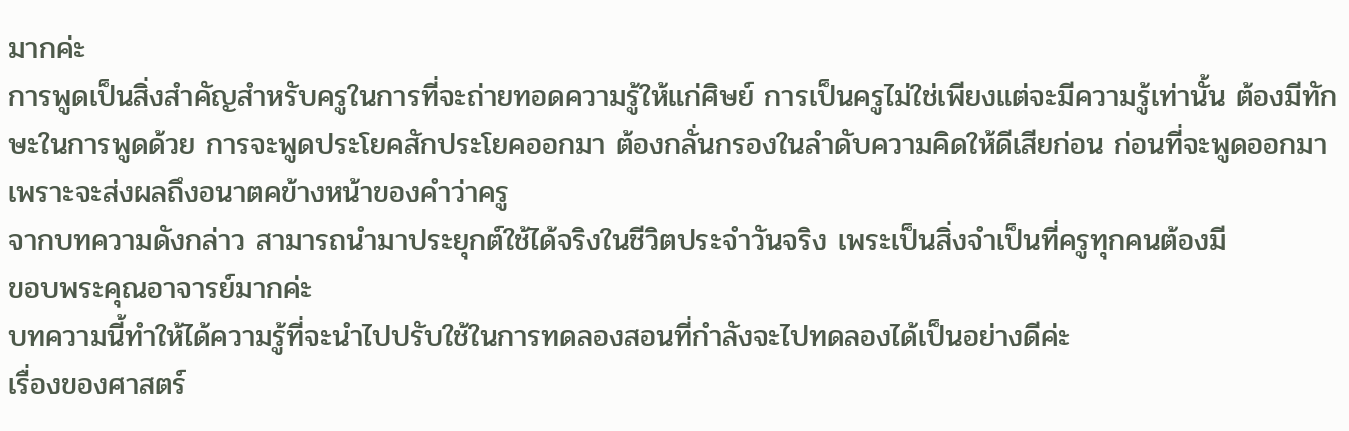มากค่ะ
การพูดเป็นสิ่งสำคัญสำหรับครูในการที่จะถ่ายทอดความรู้ให้แก่ศิษย์ การเป็นครูไม่ใช่เพียงแต่จะมีความรู้เท่านั้น ต้องมีทักษะในการพูดด้วย การจะพูดประโยคสักประโยคออกมา ต้องกลั่นกรองในลำดับความคิดให้ดีเสียก่อน ก่อนที่จะพูดออกมา เพราะจะส่งผลถึงอนาตคข้างหน้าของคำว่าครู
จากบทความดังกล่าว สามารถนำมาประยุกต์ใช้ได้จริงในชีวิตประจำวันจริง เพระเป็นสิ่งจำเป็นที่ครูทุกคนต้องมี
ขอบพระคุณอาจารย์มากค่ะ
บทความนี้ทำให้ได้ความรู้ที่จะนำไปปรับใช้ในการทดลองสอนที่กำลังจะไปทดลองได้เป็นอย่างดีค่ะ
เรื่องของศาสตร์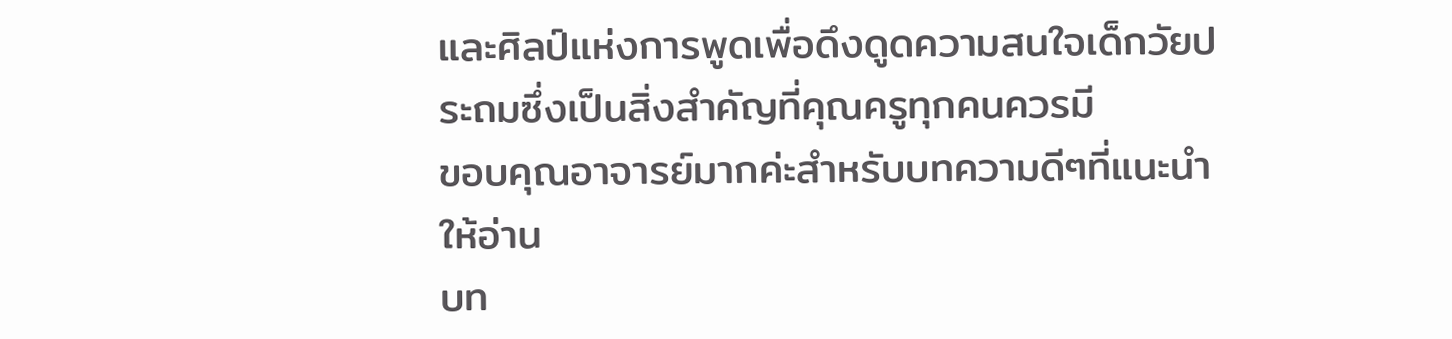และศิลป์แห่งการพูดเพื่อดึงดูดความสนใจเด็กวัยประถมซึ่งเป็นสิ่งสำคัญที่คุณครูทุกคนควรมี
ขอบคุณอาจารย์มากค่ะสำหรับบทความดีๆที่แนะนำให้อ่าน
บท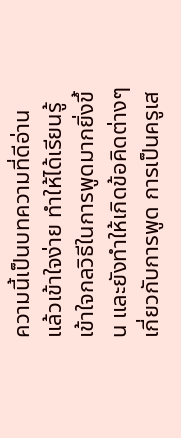ความนี้เป็นบทความที่ดีอ่านแล้วเข้าใจง่าย ทำให้ได้เรียนรู้ เข้าใจกลวิธีในการพูดมากยิ่งขึ้น และยังทำให้เกิดข้อคิดต่างๆเกี่ยวกับการพูด การเป็นครูเส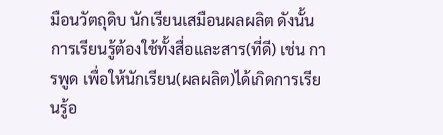มือนวัตถุดิบ นักเรียนเสมือนผลผลิต ดังนั้นการเรียนรู้ต้องใช้ทั้งสื่อและสาร(ที่ดี) เช่น การพูด เพื่อให้นักเรียน(ผลผลิต)ได้เกิดการเรียนรู้อ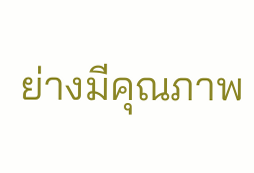ย่างมีคุณภาพ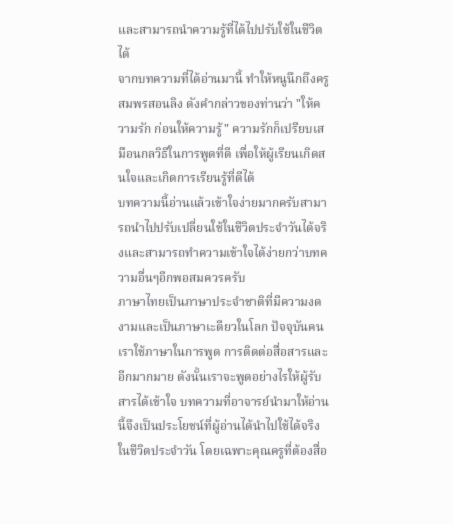และสามารถนำความรู้ที่ได้ไปปรับใช้ในชีวิตได้
จากบทความที่ได้อ่านมานี้ ทำให้หนูนึกถึงครูสมพรสอนลิง ดังคำกล่าวของท่านว่า "ให้ความรัก ก่อนให้ความรู้" ความรักก็เปรียบเสมือนกลวิธีในการพูดที่ดี เพื่อให้ผู้เรียนเกิดสนใจและเกิดการเรียนรู้ที่ดีได้
บทความนี้อ่านแล้วเข้าใจง่ายมากครับสามารถนำไปปรับเปลี่ยนใช้ในชีวิตประจำวันได้จริงและสามารถทำความเข้าใจได้ง่ายกว่าบทความอื่นๆอีกพอสมควรครับ
ภาษาไทยเป็นภาษาประจำชาติที่มีความงดงามและเป็นภาษาเะดียวในโลก ปัจจุบันคนเราใช้ภาษาในการพูด การติดต่อสื่อสารและอีกมากมาย ดังนั้นเราจะพูดอย่างไรให้ผู้รับสารได้เข้าใจ บทความที่อาจารย์นำมาให้อ่านนี้จึงเป็นประโยชน์ที่ผู้อ่านได้นำไปใช้ได้จริงในชีวิตประจำวัน โดยเฉพาะคุณครูที่ต้องสื่อ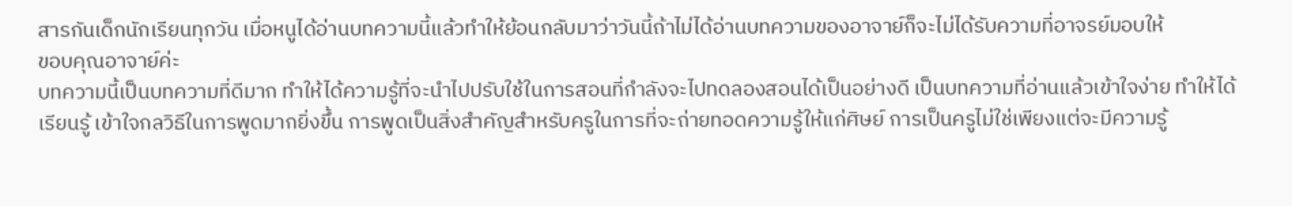สารกันเด็กนักเรียนทุกวัน เมื่อหนูได้อ่านบทความนี้แล้วทำให้ย้อนกลับมาว่าวันนี้ถ้าไม่ได้อ่านบทความของอาจาย์ก็จะไม่ได้รับความที่อาจรย์มอบให้
ขอบคุณอาจาย์ค่ะ
บทความนี้เป็นบทความที่ดีมาก ทำให้ได้ความรู้ที่จะนำไปปรับใช้ในการสอนที่กำลังจะไปทดลองสอนได้เป็นอย่างดี เป็นบทความที่อ่านแล้วเข้าใจง่าย ทำให้ได้เรียนรู้ เข้าใจกลวิธีในการพูดมากยิ่งขึ้น การพูดเป็นสิ่งสำคัญสำหรับครูในการที่จะถ่ายทอดความรู้ให้แก่ศิษย์ การเป็นครูไม่ใช่เพียงแต่จะมีความรู้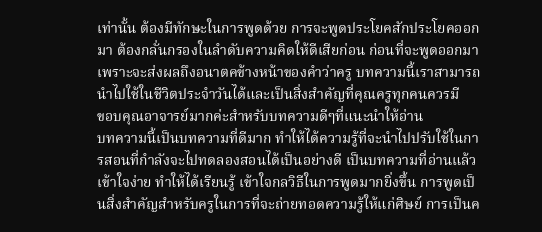เท่านั้น ต้องมีทักษะในการพูดด้วย การจะพูดประโยคสักประโยคออกมา ต้องกลั่นกรองในลำดับความคิดให้ดีเสียก่อน ก่อนที่จะพูดออกมา เพราะจะส่งผลถึงอนาตคข้างหน้าของคำว่าครู บทความนี้เราสามารถนำไปใช้ในชีวิตประจำวันได้และเป็นสิ่งสำคัญที่คุณครูทุกคนควรมี
ขอบคุณอาจารย์มากค่ะสำหรับบทความดีๆที่แนะนำให้อ่าน
บทความนี้เป็นบทความที่ดีมาก ทำให้ได้ความรู้ที่จะนำไปปรับใช้ในการสอนที่กำลังจะไปทดลองสอนได้เป็นอย่างดี เป็นบทความที่อ่านแล้วเข้าใจง่าย ทำให้ได้เรียนรู้ เข้าใจกลวิธีในการพูดมากยิ่งขึ้น การพูดเป็นสิ่งสำคัญสำหรับครูในการที่จะถ่ายทอดความรู้ให้แก่ศิษย์ การเป็นค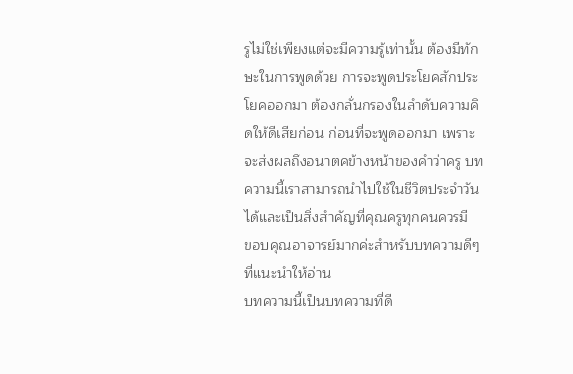รูไม่ใช่เพียงแต่จะมีความรู้เท่านั้น ต้องมีทักษะในการพูดด้วย การจะพูดประโยคสักประโยคออกมา ต้องกลั่นกรองในลำดับความคิดให้ดีเสียก่อน ก่อนที่จะพูดออกมา เพราะจะส่งผลถึงอนาตคข้างหน้าของคำว่าครู บทความนี้เราสามารถนำไปใช้ในชีวิตประจำวันได้และเป็นสิ่งสำคัญที่คุณครูทุกคนควรมี
ขอบคุณอาจารย์มากค่ะสำหรับบทความดีๆที่แนะนำให้อ่าน
บทความนี้เป็นบทความที่ดี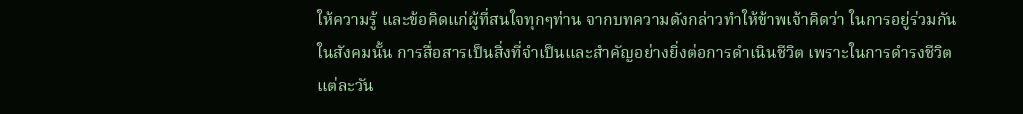ให้ความรู้ และข้อคิดแก่ผู้ที่สนใจทุกๆท่าน จากบทความดังกล่าวทำให้ข้าพเจ้าคิดว่า ในการอยู่ร่วมกันในสังคมนั้น การสื่อสารเป็นสิ่งที่จำเป็นและสำคัญอย่างยิ่งต่อการดำเนินชีวิต เพราะในการดำรงชีวิตแต่ละวัน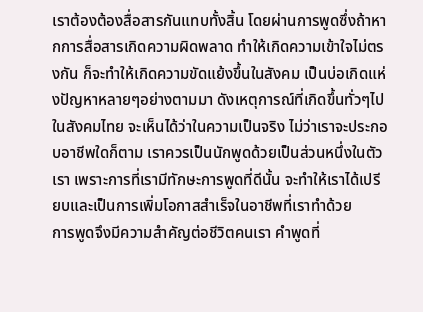เราต้องต้องสื่อสารกันแทบทั้งสิ้น โดยผ่านการพูดซึ่งถ้าหากการสื่อสารเกิดความผิดพลาด ทำให้เกิดความเข้าใจไม่ตรงกัน ก็จะทำให้เกิดความขัดแย้งขึ้นในสังคม เป็นบ่อเกิดแห่งปัญหาหลายๆอย่างตามมา ดังเหตุการณ์ที่เกิดขึ้นทั่วๆไปในสังคมไทย จะเห็นได้ว่าในความเป็นจริง ไม่ว่าเราจะประกอบอาชีพใดก็ตาม เราควรเป็นนักพูดด้วยเป็นส่วนหนึ่งในตัวเรา เพราะการที่เรามีทักษะการพูดที่ดีนั้น จะทำให้เราได้เปรียบและเป็นการเพิ่มโอกาสสำเร็จในอาชีพที่เราทำด้วย
การพูดจึงมีความสำคัญต่อชีวิตคนเรา คำพูดที่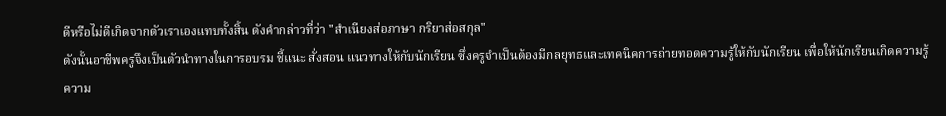ดีหรือไม่ดีเกิดจากตัวเราเองแทบทั้งสิ้น ดังคำกล่าวที่ว่า "สำเนียงส่อภาษา กริยาส่อสกุล"
ดังนั้นอาชีพครูจึงเป็นตัวนำทางในการอบรม ชี้แนะ สั่งสอน แนวทางให้กับนักเรียน ซึ่งครูจำเป็นต้องมีกลยุทธและเทคนิคการถ่ายทอดความรู้ให้กับนักเรียน เพื่อให้นักเรียนเกิดความรู้ความ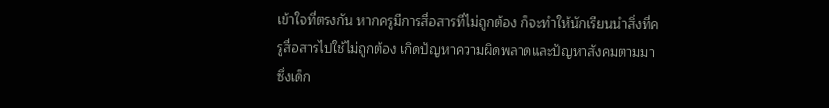เข้าใจที่ตรงกัน หากครูมีการสื่อสารที่ไม่ถูกต้อง ก็จะทำให้นักเรียนนำสิ่งที่ครูสื่อสารไปใช้ไม่ถูกต้อง เกิดปัญหาความผิดพลาดและปัญหาสังคมตามมา ซึ่งเด็ก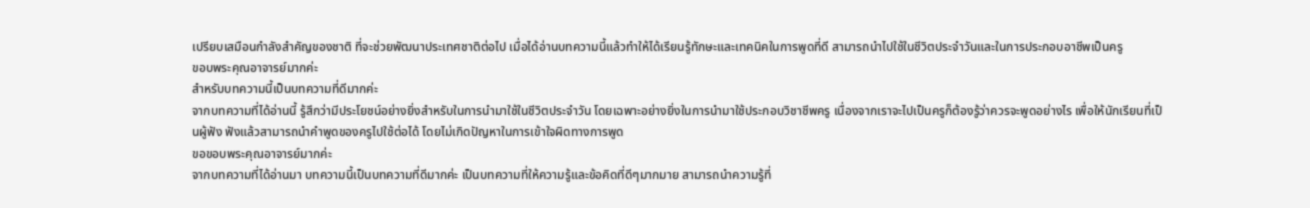เปรียบเสมือนกำลังสำคัญของชาติ ที่จะช่วยพัฒนาประเทศชาติต่อไป เมื่อได้อ่านบทความนี้แล้วทำให้ได้เรียนรู้ทักษะและเทคนิคในการพูดที่ดี สามารถนำไปใช้ในชีวิตประจำวันและในการประกอบอาชีพเป็นครู
ขอบพระคุณอาจารย์มากค่ะ
สำหรับบทความนี้เป็นบทความที่ดีมากค่ะ
จากบทความที่ได้อ่านนี้ รู้สึกว่ามีประโยชน์อย่างยิ่งสำหรับในการนำมาใช้ในชีวิตประจำวัน โดยเฉพาะอย่างยิ่งในการนำมาใช้ประกอบวิชาชีพครู เนื่องจากเราจะไปเป็นครูก็ต้องรู้ว่าควรจะพูดอย่างไร เพื่อให้นักเรียนที่เป็นผู้ฟัง ฟังแล้วสามารถนำคำพูดของครูไปใช้ต่อได้ โดยไม่เกิดปัญหาในการเข้าใจผิดทางการพูด
ขอขอบพระคุณอาจารย์มากค่ะ
จากบทความที่ได้อ่านมา บทความนี้เป็นบทความที่ดีมากค่ะ เป็นบทความที่ให้ความรู้และข้อคิดที่ดีๆมากมาย สามารถนำความรู้ที่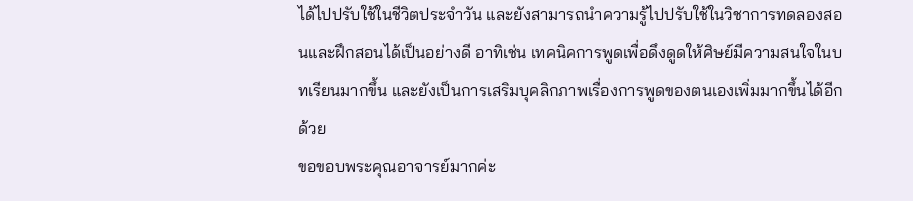ได้ไปปรับใช้ในชีวิตประจำวัน และยังสามารถนำความรู้ไปปรับใช้ในวิชาการทดลองสอนและฝึกสอนได้เป็นอย่างดี อาทิเช่น เทคนิคการพูดเพื่อดึงดูดให้ศิษย์มีความสนใจในบทเรียนมากขึ้น และยังเป็นการเสริมบุคลิกภาพเรื่องการพูดของตนเองเพิ่มมากขึ้นได้อีกด้วย
ขอขอบพระคุณอาจารย์มากค่ะ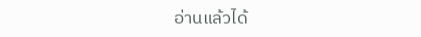อ่านแล้วได้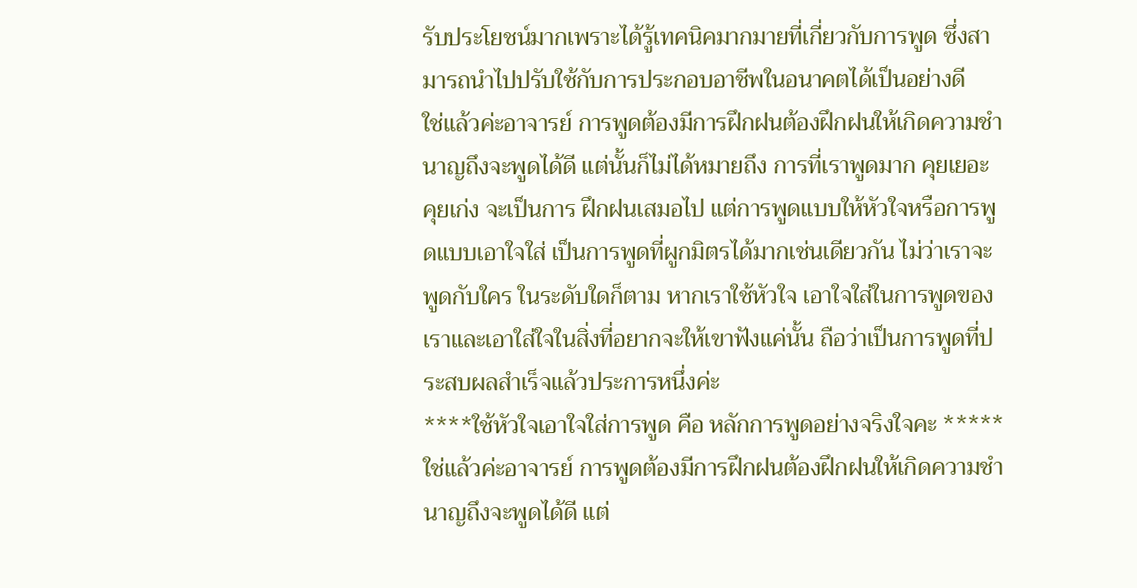รับประโยชน์มากเพราะได้รู้เทคนิคมากมายที่เกี่ยวกับการพูด ซึ่งสามารถนำไปปรับใช้กับการประกอบอาชีพในอนาคตได้เป็นอย่างดี
ใช่แล้วค่ะอาจารย์ การพูดต้องมีการฝึกฝนต้องฝึกฝนให้เกิดความชำนาญถึงจะพูดได้ดี แต่นั้นก็ไม่ได้หมายถึง การที่เราพูดมาก คุยเยอะ คุยเก่ง จะเป็นการ ฝึกฝนเสมอไป แต่การพูดแบบให้หัวใจหรือการพูดแบบเอาใจใส่ เป็นการพูดที่ผูกมิตรได้มากเช่นเดียวกัน ไม่ว่าเราจะพูดกับใคร ในระดับใดก็ตาม หากเราใช้หัวใจ เอาใจใส่ในการพูดของเราและเอาใส่ใจในสิ่งที่อยากจะให้เขาฟังแค่นั้น ถือว่าเป็นการพูดที่ประสบผลสำเร็จแล้วประการหนึ่งค่ะ
****ใช้หัวใจเอาใจใส่การพูด คือ หลักการพูดอย่างจริงใจคะ *****
ใช่แล้วค่ะอาจารย์ การพูดต้องมีการฝึกฝนต้องฝึกฝนให้เกิดความชำนาญถึงจะพูดได้ดี แต่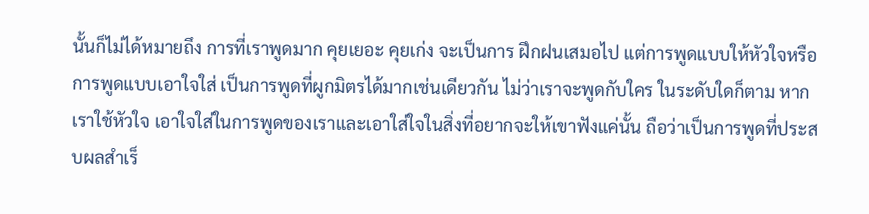นั้นก็ไม่ได้หมายถึง การที่เราพูดมาก คุยเยอะ คุยเก่ง จะเป็นการ ฝึกฝนเสมอไป แต่การพูดแบบให้หัวใจหรือการพูดแบบเอาใจใส่ เป็นการพูดที่ผูกมิตรได้มากเช่นเดียวกัน ไม่ว่าเราจะพูดกับใคร ในระดับใดก็ตาม หากเราใช้หัวใจ เอาใจใส่ในการพูดของเราและเอาใส่ใจในสิ่งที่อยากจะให้เขาฟังแค่นั้น ถือว่าเป็นการพูดที่ประสบผลสำเร็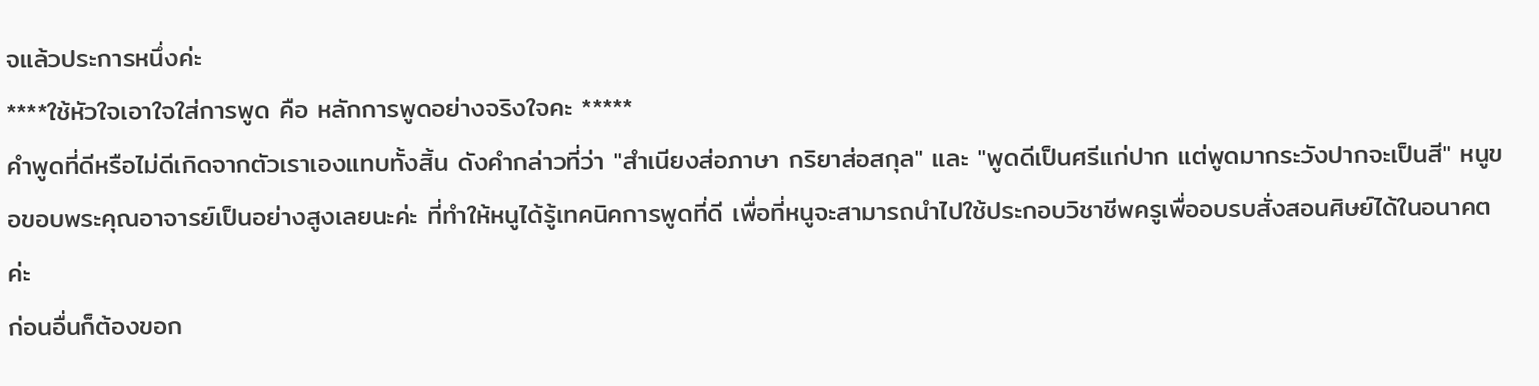จแล้วประการหนึ่งค่ะ
****ใช้หัวใจเอาใจใส่การพูด คือ หลักการพูดอย่างจริงใจคะ *****
คำพูดที่ดีหรือไม่ดีเกิดจากตัวเราเองแทบทั้งสิ้น ดังคำกล่าวที่ว่า "สำเนียงส่อภาษา กริยาส่อสกุล" และ "พูดดีเป็นศรีแก่ปาก แต่พูดมากระวังปากจะเป็นสี" หนูขอขอบพระคุณอาจารย์เป็นอย่างสูงเลยนะค่ะ ที่ทำให้หนูได้รู้เทคนิคการพูดที่ดี เพื่อที่หนูจะสามารถนำไปใช้ประกอบวิชาชีพครูเพื่ออบรบสั่งสอนศิษย์ได้ในอนาคตค่ะ
ก่อนอื่นก็ต้องขอก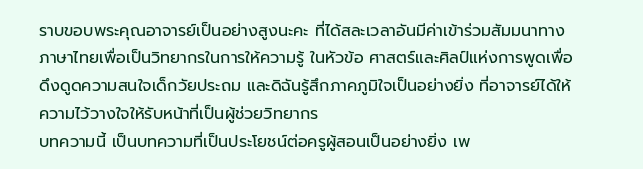ราบขอบพระคุณอาจารย์เป็นอย่างสูงนะคะ ที่ได้สละเวลาอันมีค่าเข้าร่วมสัมมนาทางภาษาไทยเพื่อเป็นวิทยากรในการให้ความรู้ ในหัวข้อ ศาสตร์และศิลป์แห่งการพูดเพื่อดึงดูดความสนใจเด็กวัยประถม และดิฉันรู้สึกภาคภูมิใจเป็นอย่างยิ่ง ที่อาจารย์ได้ให้ความไว้วางใจให้รับหน้าที่เป็นผู้ช่วยวิทยากร
บทความนี้ เป็นบทความที่เป็นประโยชน์ต่อครูผู้สอนเป็นอย่างยิ่ง เพ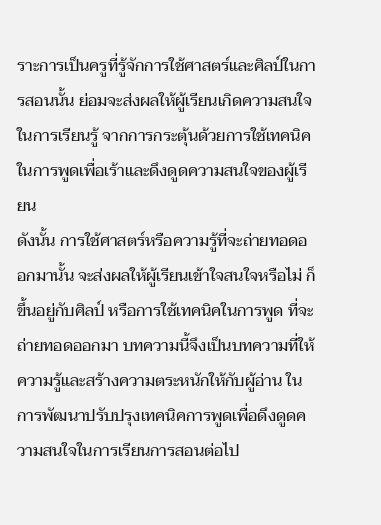ราะการเป็นครูที่รู้จักการใช้ศาสตร์และศิลป์ในการสอนนั้น ย่อมจะส่งผลให้ผู้เรียนเกิดความสนใจในการเรียนรู้ จากการกระตุ้นด้วยการใช้เทคนิคในการพูดเพื่อเร้าและดึงดูดความสนใจของผู้เรียน
ดังนั้น การใช้ศาสตร์หรือความรู้ที่จะถ่ายทอดออกมานั้น จะส่งผลให้ผู้เรียนเข้าใจสนใจหรือไม่ ก็ขึ้นอยู่กับศิลป์ หรือการใช้เทคนิคในการพูด ที่จะถ่ายทอดออกมา บทความนี้จึงเป็นบทความที่ให้ความรู้และสร้างความตระหนักให้กับผู้อ่าน ในการพัฒนาปรับปรุงเทคนิคการพูดเพื่อดึงดูดความสนใจในการเรียนการสอนต่อไป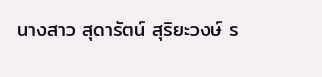นางสาว สุดารัตน์ สุริยะวงษ์ ร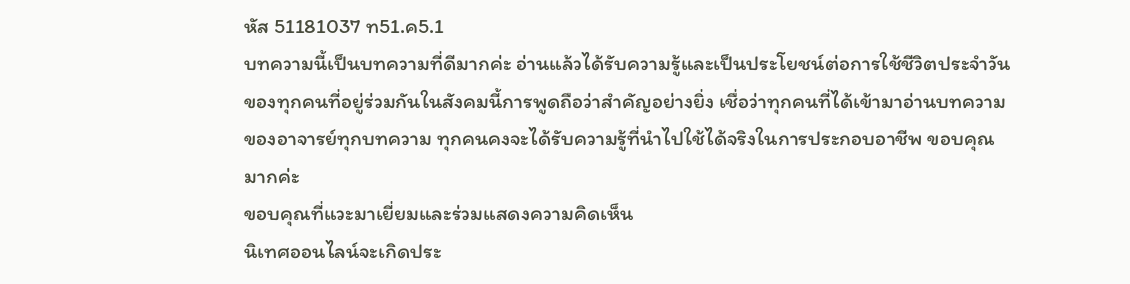หัส 51181037 ท51.ค5.1
บทความนี้เป็นบทความที่ดีมากค่ะ อ่านแล้วได้รับความรู้และเป็นประโยชน์ต่อการใช้ชีวิตประจำวันของทุกคนที่อยู่ร่วมกันในสังคมนี้การพูดถือว่าสำคัญอย่างยิ่ง เชื่อว่าทุกคนที่ได้เข้ามาอ่านบทความของอาจารย์ทุกบทความ ทุกคนคงจะได้รับความรู้ที่นำไปใช้ได้จริงในการประกอบอาชีพ ขอบคุณมากค่ะ
ขอบคุณที่แวะมาเยี่ยมและร่วมแสดงความคิดเห็น
นิเทศออนไลน์จะเกิดประ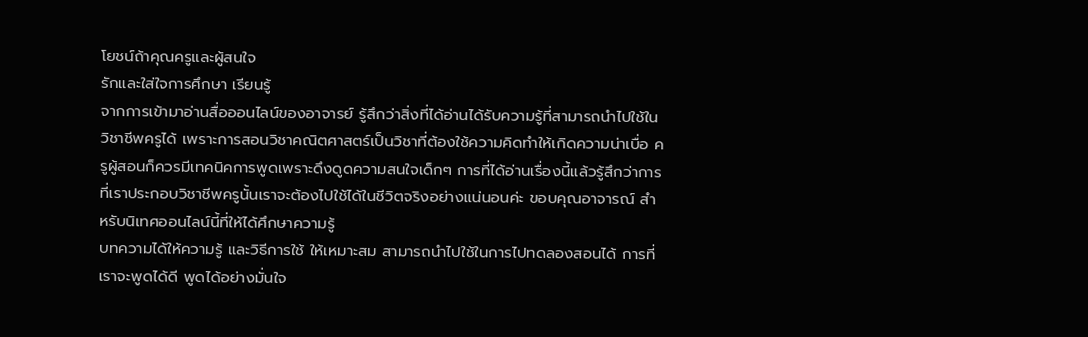โยชน์ถ้าคุณครูและผู้สนใจ
รักและใส่ใจการศึกษา เรียนรู้
จากการเข้ามาอ่านสื่อออนไลน์ของอาจารย์ รู้สึกว่าสิ่งที่ได้อ่านได้รับความรู้ที่สามารถนำไปใช้ในวิชาชีพครูได้ เพราะการสอนวิชาคณิตศาสตร์เป็นวิชาที่ต้องใช้ความคิดทำให้เกิดความน่าเบื่อ ครูผู้สอนก็ควรมีเทคนิคการพูดเพราะดึงดูดความสนใจเด็กๆ การที่ได้อ่านเรื่องนี้แล้วรู้สึกว่าการที่เราประกอบวิชาชีพครูนั้นเราจะต้องไปใช้ได้ในชีวิตจริงอย่างแน่นอนค่ะ ขอบคุณอาจารณ์ สำหรับนิเทศออนไลน์นี้ที่ให้ได้ศึกษาความรู้
บทความได้ให้ความรู้ และวิธีการใช้ ให้เหมาะสม สามารถนำไปใช้ในการไปทดลองสอนได้ การที่เราจะพูดได้ดี พูดได้อย่างมั่นใจ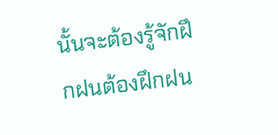นั้นจะต้องรู้จักฝึกฝนต้องฝึกฝน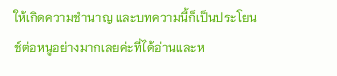ให้เกิดความชำนาญ และบทความนี้ก็เป็นประโยนช์ต่อหนูอย่างมากเลยค่ะที่ได้อ่านและห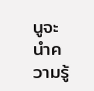นูจะนำความรู้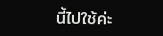นี้ไปใช้ค่ะ